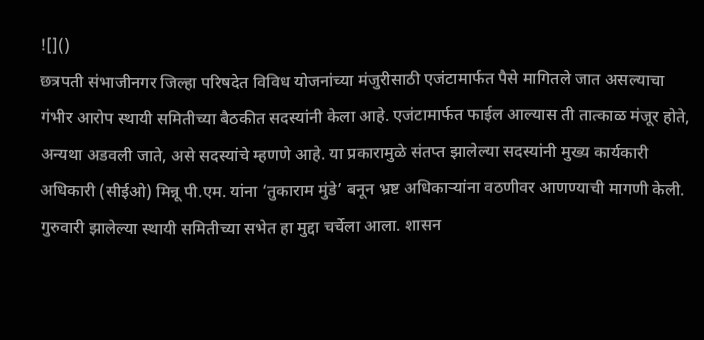![]()
छत्रपती संभाजीनगर जिल्हा परिषदेत विविध योजनांच्या मंजुरीसाठी एजंटामार्फत पैसे मागितले जात असल्याचा गंभीर आरोप स्थायी समितीच्या बैठकीत सदस्यांनी केला आहे. एजंटामार्फत फाईल आल्यास ती तात्काळ मंजूर होते, अन्यथा अडवली जाते, असे सदस्यांचे म्हणणे आहे. या प्रकारामुळे संतप्त झालेल्या सदस्यांनी मुख्य कार्यकारी अधिकारी (सीईओ) मिन्नू पी.एम. यांना ‘तुकाराम मुंडे’ बनून भ्रष्ट अधिकाऱ्यांना वठणीवर आणण्याची मागणी केली. गुरुवारी झालेल्या स्थायी समितीच्या सभेत हा मुद्दा चर्चेला आला. शासन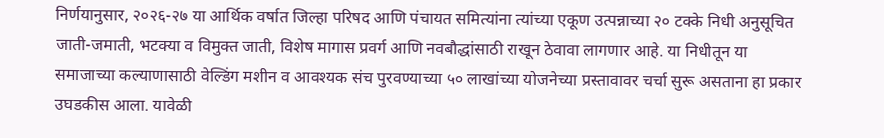निर्णयानुसार, २०२६-२७ या आर्थिक वर्षात जिल्हा परिषद आणि पंचायत समित्यांना त्यांच्या एकूण उत्पन्नाच्या २० टक्के निधी अनुसूचित जाती-जमाती, भटक्या व विमुक्त जाती, विशेष मागास प्रवर्ग आणि नवबौद्धांसाठी राखून ठेवावा लागणार आहे. या निधीतून या समाजाच्या कल्याणासाठी वेल्डिंग मशीन व आवश्यक संच पुरवण्याच्या ५० लाखांच्या योजनेच्या प्रस्तावावर चर्चा सुरू असताना हा प्रकार उघडकीस आला. यावेळी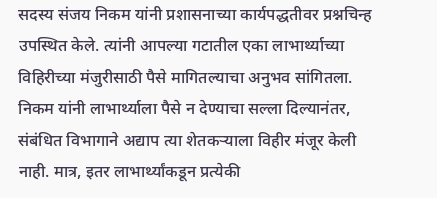सदस्य संजय निकम यांनी प्रशासनाच्या कार्यपद्धतीवर प्रश्नचिन्ह उपस्थित केले. त्यांनी आपल्या गटातील एका लाभार्थ्याच्या विहिरीच्या मंजुरीसाठी पैसे मागितल्याचा अनुभव सांगितला. निकम यांनी लाभार्थ्याला पैसे न देण्याचा सल्ला दिल्यानंतर, संबंधित विभागाने अद्याप त्या शेतकऱ्याला विहीर मंजूर केली नाही. मात्र, इतर लाभार्थ्यांकडून प्रत्येकी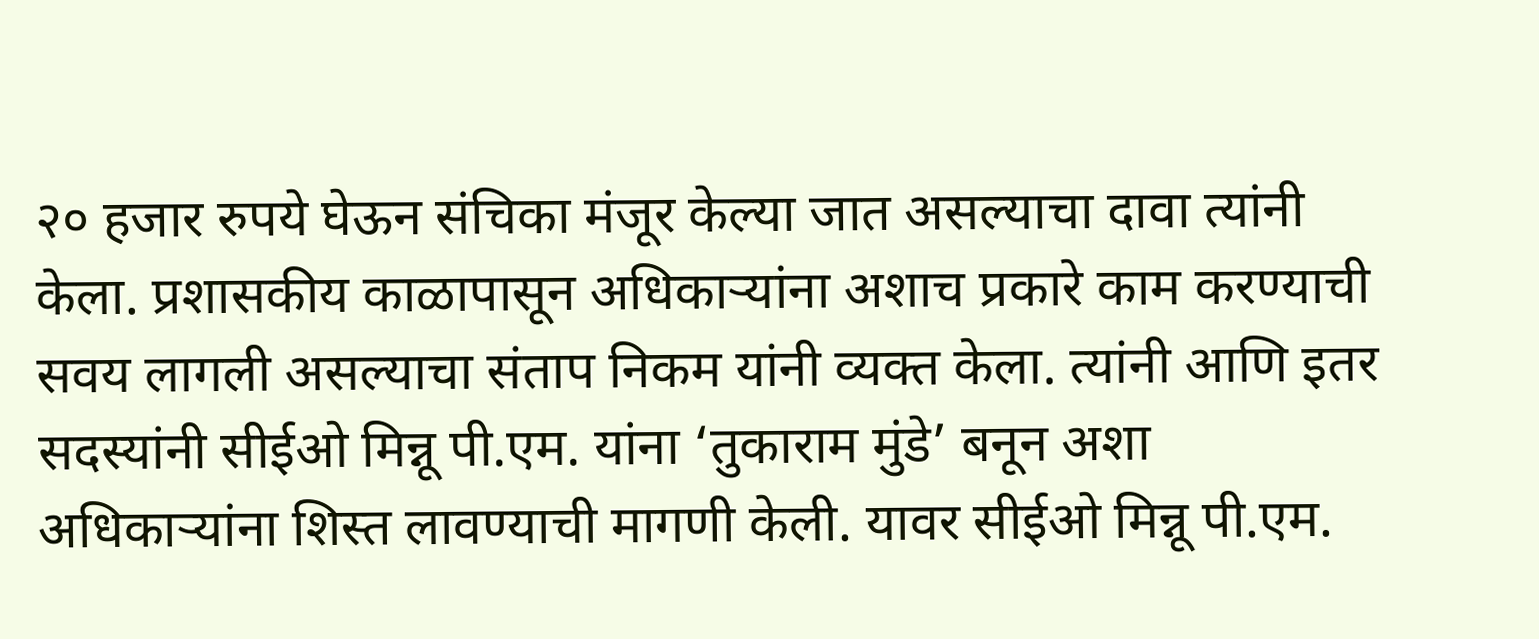२० हजार रुपये घेऊन संचिका मंजूर केल्या जात असल्याचा दावा त्यांनी केला. प्रशासकीय काळापासून अधिकाऱ्यांना अशाच प्रकारे काम करण्याची सवय लागली असल्याचा संताप निकम यांनी व्यक्त केला. त्यांनी आणि इतर सदस्यांनी सीईओ मिन्नू पी.एम. यांना ‘तुकाराम मुंडे’ बनून अशा अधिकाऱ्यांना शिस्त लावण्याची मागणी केली. यावर सीईओ मिन्नू पी.एम.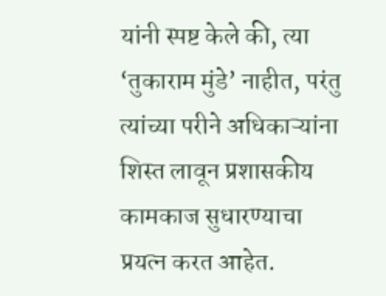यांनी स्पष्ट केले की, त्या ‘तुकाराम मुंडे’ नाहीत, परंतु त्यांच्या परीने अधिकाऱ्यांना शिस्त लावून प्रशासकीय कामकाज सुधारण्याचा प्रयत्न करत आहेत.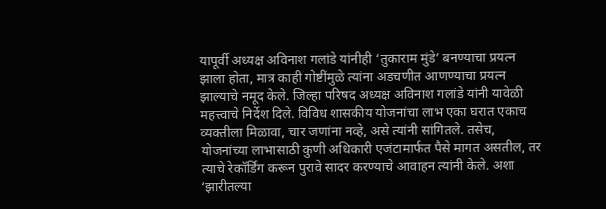यापूर्वी अध्यक्ष अविनाश गलांडे यांनीही ‘तुकाराम मुंडे’ बनण्याचा प्रयत्न झाला होता, मात्र काही गोष्टींमुळे त्यांना अडचणीत आणण्याचा प्रयत्न झाल्याचे नमूद केले. जिल्हा परिषद अध्यक्ष अविनाश गलांडे यांनी यावेळी महत्त्वाचे निर्देश दिले. विविध शासकीय योजनांचा लाभ एका घरात एकाच व्यक्तीला मिळावा, चार जणांना नव्हे, असे त्यांनी सांगितले. तसेच, योजनांच्या लाभासाठी कुणी अधिकारी एजंटामार्फत पैसे मागत असतील, तर त्याचे रेकॉर्डिंग करून पुरावे सादर करण्याचे आवाहन त्यांनी केले. अशा ‘झारीतल्या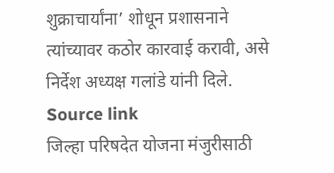शुक्राचार्यांना’ शोधून प्रशासनाने त्यांच्यावर कठोर कारवाई करावी, असे निर्देश अध्यक्ष गलांडे यांनी दिले.
Source link
जिल्हा परिषदेत योजना मंजुरीसाठी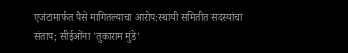एजंटामार्फत पैसे मागितल्याचा आरोप:स्थायी समितीत सदस्यांचा संताप; सीईओंना 'तुकाराम मुंडे'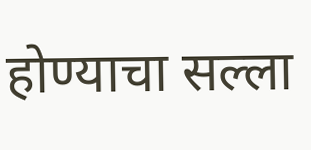होण्याचा सल्ला